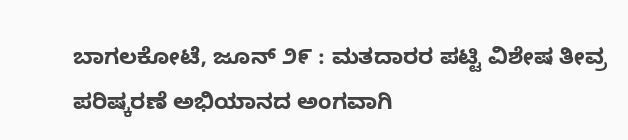ಬಾಗಲಕೋಟೆ, ಜೂನ್ ೨೯ : ಮತದಾರರ ಪಟ್ಟಿ ವಿಶೇಷ ತೀವ್ರ ಪರಿಷ್ಕರಣೆ ಅಭಿಯಾನದ ಅಂಗವಾಗಿ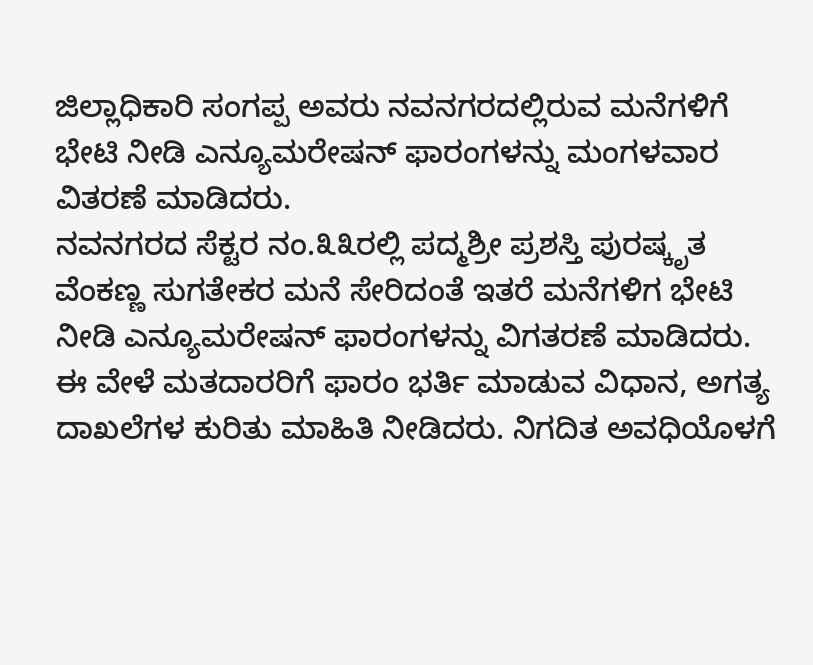ಜಿಲ್ಲಾಧಿಕಾರಿ ಸಂಗಪ್ಪ ಅವರು ನವನಗರದಲ್ಲಿರುವ ಮನೆಗಳಿಗೆ ಭೇಟಿ ನೀಡಿ ಎನ್ಯೂಮರೇಷನ್ ಫಾರಂಗಳನ್ನು ಮಂಗಳವಾರ ವಿತರಣೆ ಮಾಡಿದರು.
ನವನಗರದ ಸೆಕ್ಟರ ನಂ.೩೩ರಲ್ಲಿ ಪದ್ಮಶ್ರೀ ಪ್ರಶಸ್ತಿ ಪುರಷ್ಕೃತ ವೆಂಕಣ್ಣ ಸುಗತೇಕರ ಮನೆ ಸೇರಿದಂತೆ ಇತರೆ ಮನೆಗಳಿಗ ಭೇಟಿ ನೀಡಿ ಎನ್ಯೂಮರೇಷನ್ ಫಾರಂಗಳನ್ನು ವಿಗತರಣೆ ಮಾಡಿದರು. ಈ ವೇಳೆ ಮತದಾರರಿಗೆ ಫಾರಂ ಭರ್ತಿ ಮಾಡುವ ವಿಧಾನ, ಅಗತ್ಯ ದಾಖಲೆಗಳ ಕುರಿತು ಮಾಹಿತಿ ನೀಡಿದರು. ನಿಗದಿತ ಅವಧಿಯೊಳಗೆ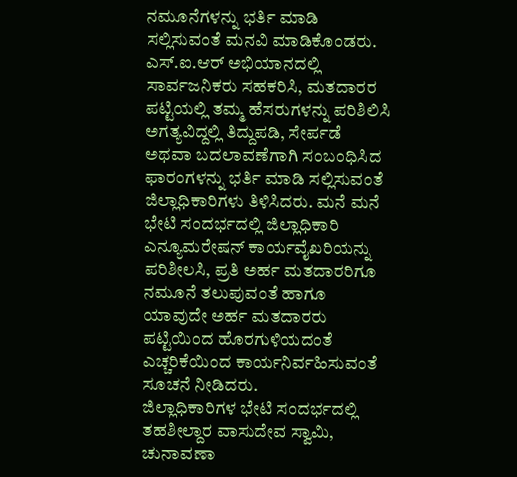ನಮೂನೆಗಳನ್ನು ಭರ್ತಿ ಮಾಡಿ ಸಲ್ಲಿಸುವಂತೆ ಮನವಿ ಮಾಡಿಕೊಂಡರು.
ಎಸ್.ಐ.ಆರ್ ಅಭಿಯಾನದಲ್ಲಿ ಸಾರ್ವಜನಿಕರು ಸಹಕರಿಸಿ, ಮತದಾರರ ಪಟ್ಟಿಯಲ್ಲಿ ತಮ್ಮ ಹೆಸರುಗಳನ್ನು ಪರಿಶಿಲಿಸಿ ಅಗತ್ಯವಿದ್ದಲ್ಲಿ ತಿದ್ದುಪಡಿ, ಸೇರ್ಪಡೆ ಅಥವಾ ಬದಲಾವಣೆಗಾಗಿ ಸಂಬಂಧಿಸಿದ ಫಾರಂಗಳನ್ನು ಭರ್ತಿ ಮಾಡಿ ಸಲ್ಲಿಸುವಂತೆ ಜಿಲ್ಲಾಧಿಕಾರಿಗಳು ತಿಳಿಸಿದರು. ಮನೆ ಮನೆ ಭೇಟಿ ಸಂದರ್ಭದಲ್ಲಿ ಜಿಲ್ಲಾಧಿಕಾರಿ ಎನ್ಯೂಮರೇಷನ್ ಕಾರ್ಯವೈಖರಿಯನ್ನು ಪರಿಶೀಲಸಿ, ಪ್ರತಿ ಅರ್ಹ ಮತದಾರರಿಗೂ ನಮೂನೆ ತಲುಪುವಂತೆ ಹಾಗೂ ಯಾವುದೇ ಅರ್ಹ ಮತದಾರರು ಪಟ್ಟಿಯಿಂದ ಹೊರಗುಳಿಯದಂತೆ ಎಚ್ಚರಿಕೆಯಿಂದ ಕಾರ್ಯನಿರ್ವಹಿಸುವಂತೆ ಸೂಚನೆ ನೀಡಿದರು.
ಜಿಲ್ಲಾಧಿಕಾರಿಗಳ ಭೇಟಿ ಸಂದರ್ಭದಲ್ಲಿ ತಹಶೀಲ್ದಾರ ವಾಸುದೇವ ಸ್ವಾಮಿ, ಚುನಾವಣಾ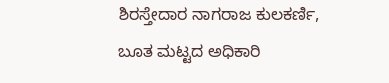ಶಿರಸ್ತೇದಾರ ನಾಗರಾಜ ಕುಲಕರ್ಣಿ, ಬೂತ ಮಟ್ಟದ ಅಧಿಕಾರಿ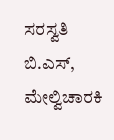ಸರಸ್ವತಿ ಬಿ.ಎಸ್, ಮೇಲ್ವಿಚಾರಕಿ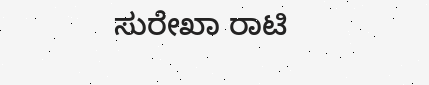ಸುರೇಖಾ ರಾಟಿ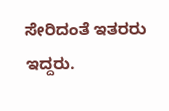ಸೇರಿದಂತೆ ಇತರರು ಇದ್ದರು.